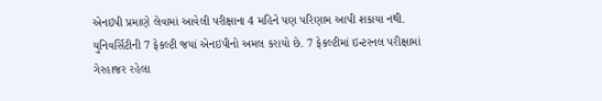એનઇપી પ્રમાણે લેવામાં આવેલી પરીક્ષાના 4 મહિને પણ પરિણામ આપી શકાયા નથી. યુનિવર્સિટીની 7 ફેકલ્ટી જયાં એનઇપીનો અમલ કરાયો છે. 7 ફેકલ્ટીમાં ઇન્ટરનલ પરીક્ષામાં ગેરહાજર રહેલા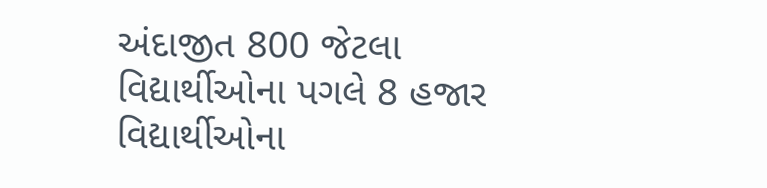અંદાજીત 800 જેટલા વિદ્યાર્થીઓના પગલે 8 હજાર વિદ્યાર્થીઓના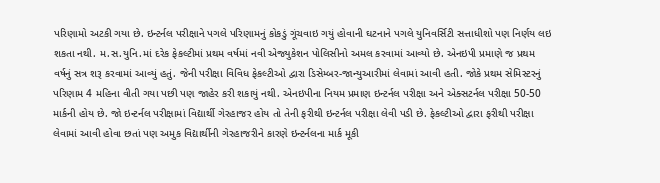પરિણામો અટકી ગયા છે. ઇન્ટર્નલ પરીક્ષાને પગલે પરિણામનું કોકડું ગૂંચવાઇ ગયું હોવાની ઘટનાને પગલે યુનિવર્સિટી સત્તાધીશો પણ નિર્ણય લઇ
શકતા નથી. મ.સ.યુનિ.માં દરેક ફેકલ્ટીમાં પ્રથમ વર્ષમાં નવી એજ્યુકેશન પોલિસીનો અમલ કરવામાં આવ્યો છે. એનઇપી પ્રમાણે જ પ્રથમ વર્ષનું સત્ર શરૂ કરવામાં આવ્યું હતું. જેની પરીક્ષા વિવિધ ફેકલ્ટીઓ દ્વારા ડિસેમ્બર-જાન્યુઆરીમાં લેવામાં આવી હતી. જોકે પ્રથમ સેમિસ્ટરનું પરિણામ 4 મહિના વીતી ગયા પછી પણ જાહેર કરી શકાયું નથી. એનઇપીના નિયમ પ્રમાણ ઇન્ટર્નલ પરીક્ષા અને એક્સટર્નલ પરીક્ષા 50-50 માર્કની હોય છે. જો ઇન્ટર્નલ પરીક્ષામાં વિદ્યાર્થી ગેરહાજર હોય તો તેની ફરીથી ઇન્ટર્નલ પરીક્ષા લેવી પડી છે. ફેકલ્ટીઓ દ્વારા ફરીથી પરીક્ષા લેવામાં આવી હોવા છતાં પણ અમુક વિદ્યાર્થીની ગેરહાજરીને કારણે ઇન્ટર્નલના માર્ક મૂકી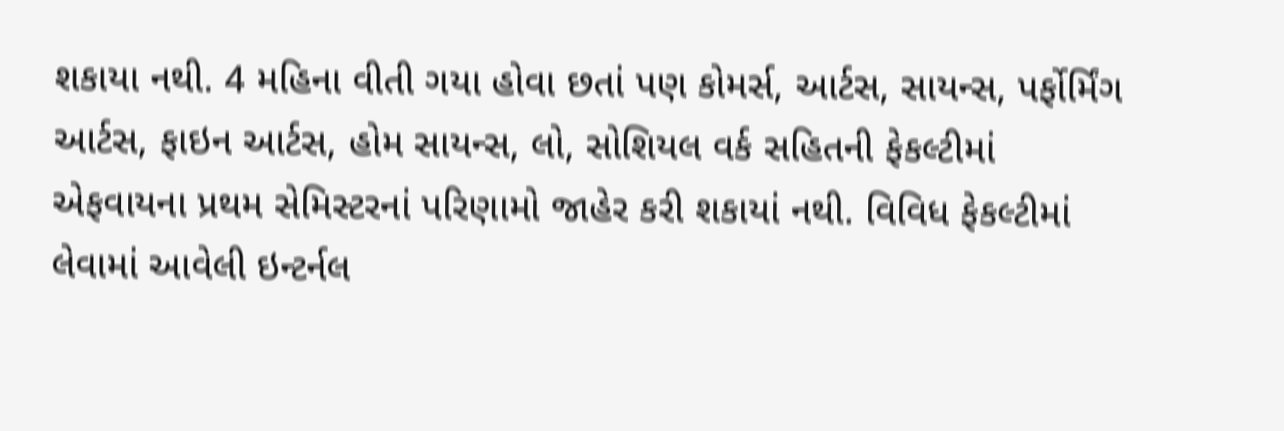શકાયા નથી. 4 મહિના વીતી ગયા હોવા છતાં પણ કોમર્સ, આર્ટસ, સાયન્સ, પર્ફોર્મિંગ આર્ટસ, ફાઇન આર્ટસ, હોમ સાયન્સ, લો, સોશિયલ વર્ક સહિતની ફેકલ્ટીમાં એફવાયના પ્રથમ સેમિસ્ટરનાં પરિણામો જાહેર કરી શકાયાં નથી. વિવિધ ફેકલ્ટીમાં લેવામાં આવેલી ઇન્ટર્નલ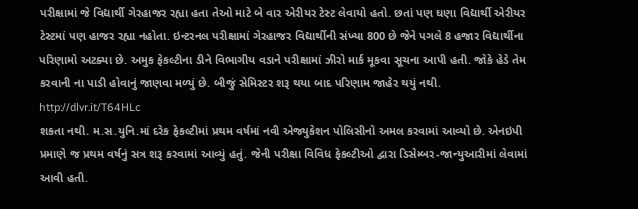પરીક્ષામાં જે વિદ્યાર્થી ગેરહાજર રહ્યા હતા તેઓ માટે બે વાર એરીયર ટેસ્ટ લેવાયો હતો. છતાં પણ ઘણા વિદ્યાર્થી એરીયર ટેસ્ટમાં પણ હાજર રહ્યા નહોતા. ઇન્ટરનલ પરીક્ષામાં ગેરહાજર વિદ્યાર્થીની સંખ્યા 800 છે જેને પગલે 8 હજાર વિદ્યાર્થીના પરિણામો અટક્યા છે. અમુક ફેકલ્ટીના ડીને વિભાગીય વડાને પરીક્ષામાં ઝીરો માર્ક મૂકવા સૂચના આપી હતી. જોકે હેડે તેમ કરવાની ના પાડી હોવાનું જાણવા મળ્યું છે. બીજું સેમિસ્ટર શરૂ થયા બાદ પરિણામ જાહેર થયું નથી.
http://dlvr.it/T64HLc
શકતા નથી. મ.સ.યુનિ.માં દરેક ફેકલ્ટીમાં પ્રથમ વર્ષમાં નવી એજ્યુકેશન પોલિસીનો અમલ કરવામાં આવ્યો છે. એનઇપી પ્રમાણે જ પ્રથમ વર્ષનું સત્ર શરૂ કરવામાં આવ્યું હતું. જેની પરીક્ષા વિવિધ ફેકલ્ટીઓ દ્વારા ડિસેમ્બર-જાન્યુઆરીમાં લેવામાં આવી હતી.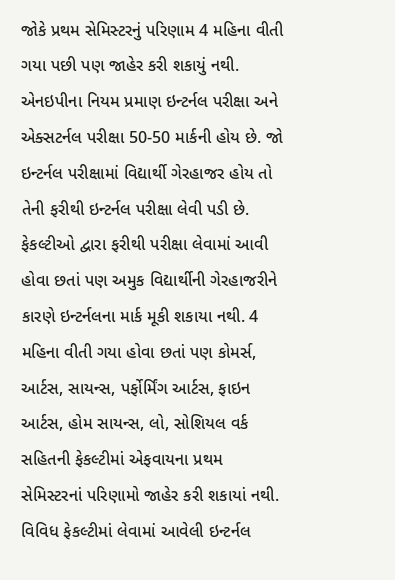જોકે પ્રથમ સેમિસ્ટરનું પરિણામ 4 મહિના વીતી ગયા પછી પણ જાહેર કરી શકાયું નથી. એનઇપીના નિયમ પ્રમાણ ઇન્ટર્નલ પરીક્ષા અને એક્સટર્નલ પરીક્ષા 50-50 માર્કની હોય છે. જો ઇન્ટર્નલ પરીક્ષામાં વિદ્યાર્થી ગેરહાજર હોય તો તેની ફરીથી ઇન્ટર્નલ પરીક્ષા લેવી પડી છે. ફેકલ્ટીઓ દ્વારા ફરીથી પરીક્ષા લેવામાં આવી હોવા છતાં પણ અમુક વિદ્યાર્થીની ગેરહાજરીને કારણે ઇન્ટર્નલના માર્ક મૂકી શકાયા નથી. 4 મહિના વીતી ગયા હોવા છતાં પણ કોમર્સ, આર્ટસ, સાયન્સ, પર્ફોર્મિંગ આર્ટસ, ફાઇન આર્ટસ, હોમ સાયન્સ, લો, સોશિયલ વર્ક સહિતની ફેકલ્ટીમાં એફવાયના પ્રથમ સેમિસ્ટરનાં પરિણામો જાહેર કરી શકાયાં નથી. વિવિધ ફેકલ્ટીમાં લેવામાં આવેલી ઇન્ટર્નલ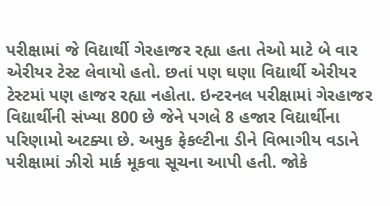પરીક્ષામાં જે વિદ્યાર્થી ગેરહાજર રહ્યા હતા તેઓ માટે બે વાર એરીયર ટેસ્ટ લેવાયો હતો. છતાં પણ ઘણા વિદ્યાર્થી એરીયર ટેસ્ટમાં પણ હાજર રહ્યા નહોતા. ઇન્ટરનલ પરીક્ષામાં ગેરહાજર વિદ્યાર્થીની સંખ્યા 800 છે જેને પગલે 8 હજાર વિદ્યાર્થીના પરિણામો અટક્યા છે. અમુક ફેકલ્ટીના ડીને વિભાગીય વડાને પરીક્ષામાં ઝીરો માર્ક મૂકવા સૂચના આપી હતી. જોકે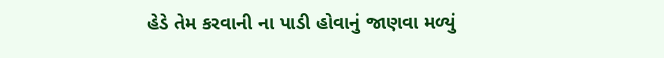હેડે તેમ કરવાની ના પાડી હોવાનું જાણવા મળ્યું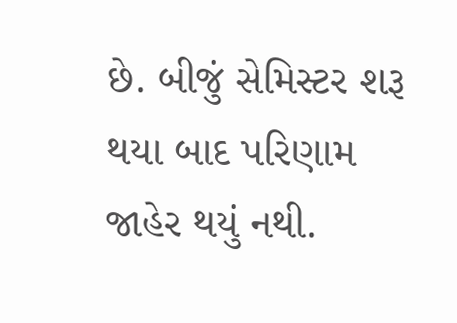છે. બીજું સેમિસ્ટર શરૂ થયા બાદ પરિણામ જાહેર થયું નથી.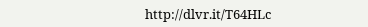http://dlvr.it/T64HLc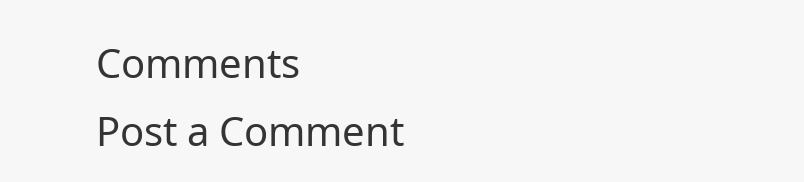Comments
Post a Comment